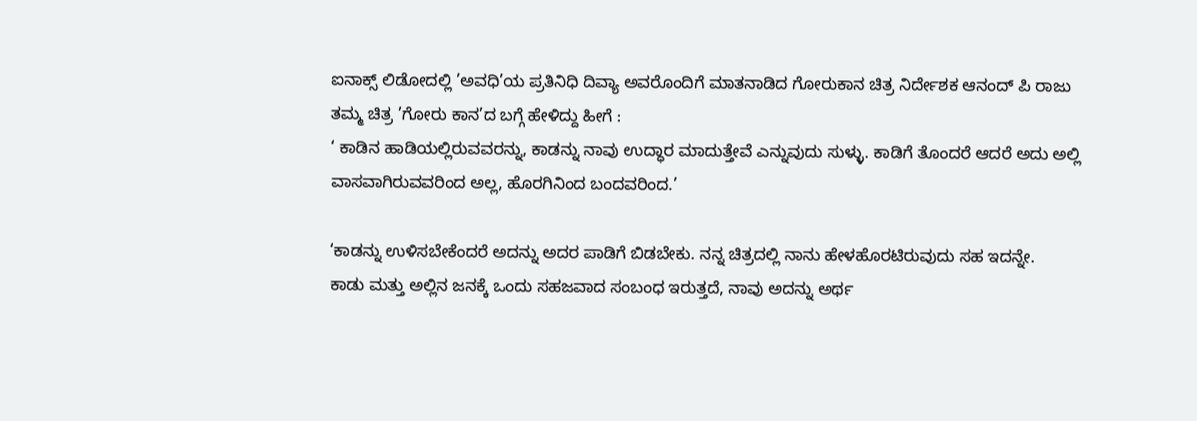ಐನಾಕ್ಸ್ ಲಿಡೋದಲ್ಲಿ ’ಅವಧಿ’ಯ ಪ್ರತಿನಿಧಿ ದಿವ್ಯಾ ಅವರೊಂದಿಗೆ ಮಾತನಾಡಿದ ಗೋರುಕಾನ ಚಿತ್ರ ನಿರ್ದೇಶಕ ಆನಂದ್ ಪಿ ರಾಜು ತಮ್ಮ ಚಿತ್ರ ’ಗೋರು ಕಾನ’ದ ಬಗ್ಗೆ ಹೇಳಿದ್ದು ಹೀಗೆ :
‘ ಕಾಡಿನ ಹಾಡಿಯಲ್ಲಿರುವವರನ್ನು, ಕಾಡನ್ನು ನಾವು ಉದ್ಧಾರ ಮಾದುತ್ತೇವೆ ಎನ್ನುವುದು ಸುಳ್ಳು. ಕಾಡಿಗೆ ತೊಂದರೆ ಆದರೆ ಅದು ಅಲ್ಲಿ ವಾಸವಾಗಿರುವವರಿಂದ ಅಲ್ಲ, ಹೊರಗಿನಿಂದ ಬಂದವರಿಂದ.’

‘ಕಾಡನ್ನು ಉಳಿಸಬೇಕೆಂದರೆ ಅದನ್ನು ಅದರ ಪಾಡಿಗೆ ಬಿಡಬೇಕು. ನನ್ನ ಚಿತ್ರದಲ್ಲಿ ನಾನು ಹೇಳಹೊರಟಿರುವುದು ಸಹ ಇದನ್ನೇ.
ಕಾಡು ಮತ್ತು ಅಲ್ಲಿನ ಜನಕ್ಕೆ ಒಂದು ಸಹಜವಾದ ಸಂಬಂಧ ಇರುತ್ತದೆ, ನಾವು ಅದನ್ನು ಅರ್ಥ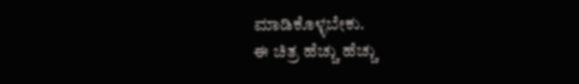ಮಾಡಿಕೊಳ್ಳಬೇಕು.
ಈ ಚಿತ್ರ ಹೆಚ್ಚು ಹೆಚ್ಚು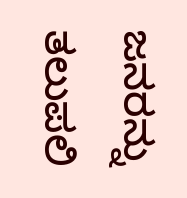ಜನರನ್ನು ತಲುಪಲಿ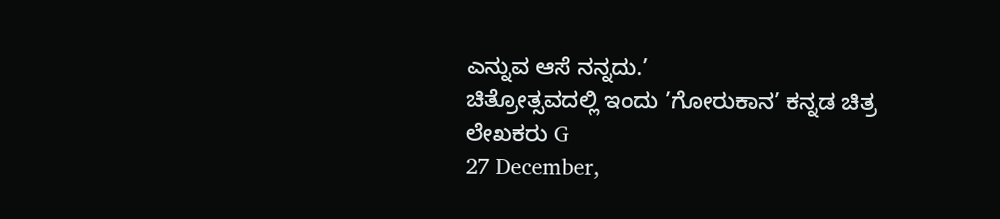ಎನ್ನುವ ಆಸೆ ನನ್ನದು.’
ಚಿತ್ರೋತ್ಸವದಲ್ಲಿ ಇಂದು ’ಗೋರುಕಾನ’ ಕನ್ನಡ ಚಿತ್ರ
ಲೇಖಕರು G
27 December,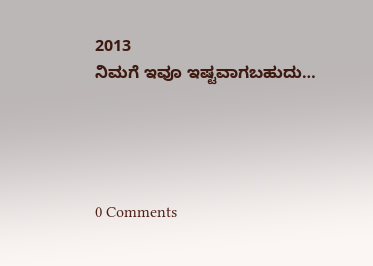2013
ನಿಮಗೆ ಇವೂ ಇಷ್ಟವಾಗಬಹುದು…




0 Comments